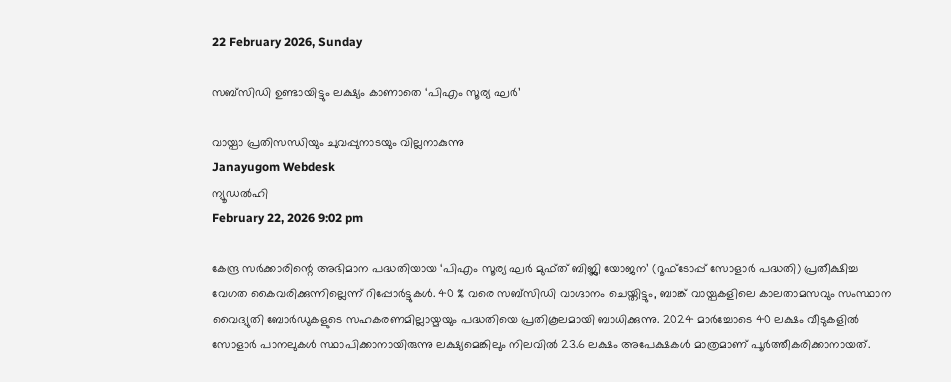22 February 2026, Sunday

സബ്‌സിഡി ഉണ്ടായിട്ടും ലക്ഷ്യം കാണാതെ ‘പിഎം സൂര്യ ഘർ’

വായ്പാ പ്രതിസന്ധിയും ചുവപ്പുനാടയും വില്ലനാകുന്നു
Janayugom Webdesk
ന്യൂഡൽഹി
February 22, 2026 9:02 pm

കേന്ദ്ര സർക്കാരിന്റെ അഭിമാന പദ്ധതിയായ ‘പിഎം സൂര്യ ഘർ മുഫ്ത് ബിജ്ലി യോജന’ (റൂഫ്‌ടോപ്പ് സോളാർ പദ്ധതി) പ്രതീക്ഷിച്ച വേഗത കൈവരിക്കുന്നില്ലെന്ന് റിപ്പോർട്ടുകൾ. 40 % വരെ സബ്‌സിഡി വാഗ്ദാനം ചെയ്തിട്ടും, ബാങ്ക് വായ്പകളിലെ കാലതാമസവും സംസ്ഥാന വൈദ്യുതി ബോർഡുകളുടെ സഹകരണമില്ലായ്മയും പദ്ധതിയെ പ്രതികൂലമായി ബാധിക്കുന്നു. 2024 മാർച്ചോടെ 40 ലക്ഷം വീടുകളിൽ സോളാർ പാനലുകൾ സ്ഥാപിക്കാനായിരുന്നു ലക്ഷ്യമെങ്കിലും നിലവിൽ 23.6 ലക്ഷം അപേക്ഷകൾ മാത്രമാണ് പൂർത്തീകരിക്കാനായത്.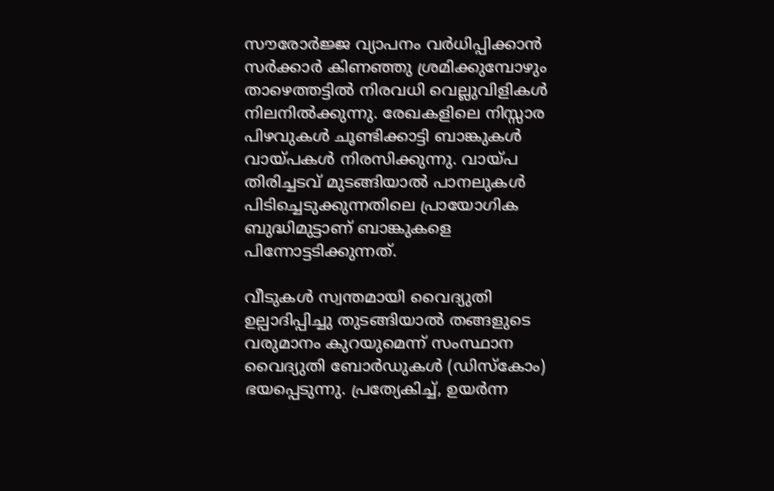സൗരോർജ്ജ വ്യാപനം വര്‍ധിപ്പിക്കാൻ സർക്കാർ കിണഞ്ഞു ശ്രമിക്കുമ്പോഴും താഴെത്തട്ടിൽ നിരവധി വെല്ലുവിളികൾ നിലനിൽക്കുന്നു. രേഖകളിലെ നിസ്സാര പിഴവുകൾ ചൂണ്ടിക്കാട്ടി ബാങ്കുകൾ വായ്പകൾ നിരസിക്കുന്നു. വായ്പ തിരിച്ചടവ് മുടങ്ങിയാൽ പാനലുകൾ പിടിച്ചെടുക്കുന്നതിലെ പ്രായോഗിക ബുദ്ധിമുട്ടാണ് ബാങ്കുകളെ പിന്നോട്ടടിക്കുന്നത്.

വീടുകൾ സ്വന്തമായി വൈദ്യുതി ഉല്പാദിപ്പിച്ചു തുടങ്ങിയാൽ തങ്ങളുടെ വരുമാനം കുറയുമെന്ന് സംസ്ഥാന വൈദ്യുതി ബോർഡുകൾ (ഡിസ്കോം) ഭയപ്പെടുന്നു. പ്രത്യേകിച്ച്, ഉയർന്ന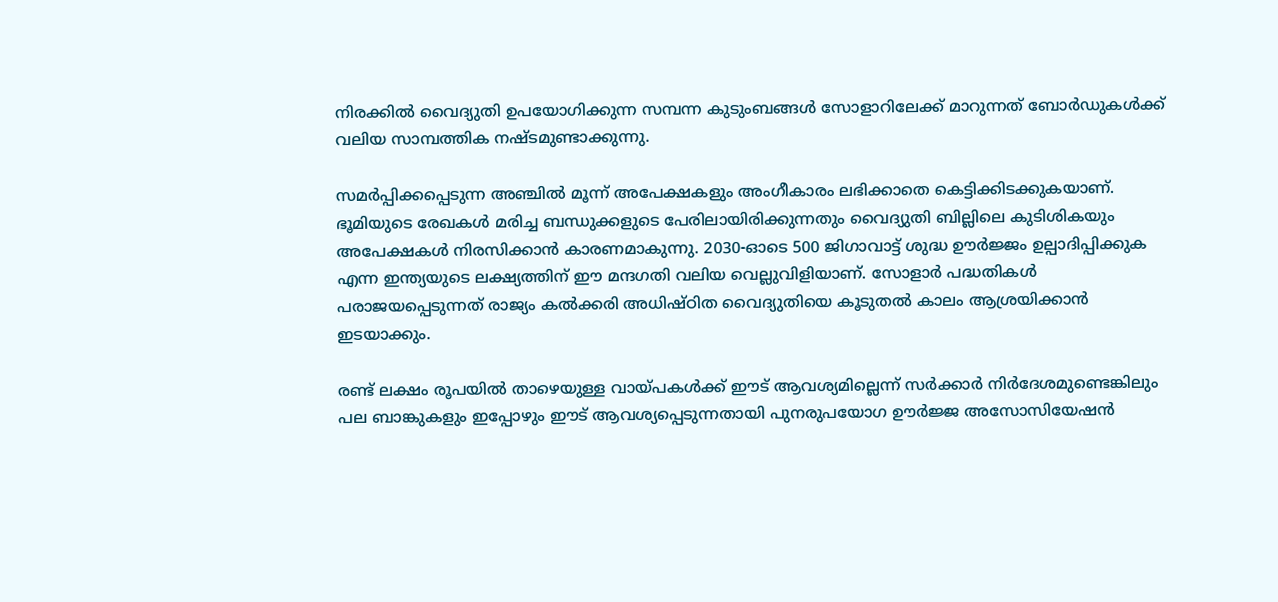നിരക്കിൽ വൈദ്യുതി ഉപയോഗിക്കുന്ന സമ്പന്ന കുടുംബങ്ങൾ സോളാറിലേക്ക് മാറുന്നത് ബോർഡുകൾക്ക് വലിയ സാമ്പത്തിക നഷ്ടമുണ്ടാക്കുന്നു.

സമർപ്പിക്കപ്പെടുന്ന അഞ്ചിൽ മൂന്ന് അപേക്ഷകളും അംഗീകാരം ലഭിക്കാതെ കെട്ടിക്കിടക്കുകയാണ്. ഭൂമിയുടെ രേഖകൾ മരിച്ച ബന്ധുക്കളുടെ പേരിലായിരിക്കുന്നതും വൈദ്യുതി ബില്ലിലെ കുടിശികയും അപേക്ഷകൾ നിരസിക്കാൻ കാരണമാകുന്നു. 2030-ഓടെ 500 ജിഗാവാട്ട് ശുദ്ധ ഊർജ്ജം ഉല്പാദിപ്പിക്കുക എന്ന ഇന്ത്യയുടെ ലക്ഷ്യത്തിന് ഈ മന്ദഗതി വലിയ വെല്ലുവിളിയാണ്. സോളാർ പദ്ധതികൾ പരാജയപ്പെടുന്നത് രാജ്യം കൽക്കരി അധിഷ്ഠിത വൈദ്യുതിയെ കൂടുതൽ കാലം ആശ്രയിക്കാൻ ഇടയാക്കും.

രണ്ട് ലക്ഷം രൂപയിൽ താഴെയുള്ള വായ്പകൾക്ക് ഈട് ആവശ്യമില്ലെന്ന് സർക്കാർ നിര്‍ദേശമുണ്ടെങ്കിലും പല ബാങ്കുകളും ഇപ്പോഴും ഈട് ആവശ്യപ്പെടുന്നതായി പുനരുപയോഗ ഊർജ്ജ അസോസിയേഷൻ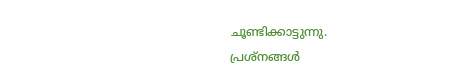ചൂണ്ടിക്കാട്ടുന്നു.
പ്രശ്നങ്ങൾ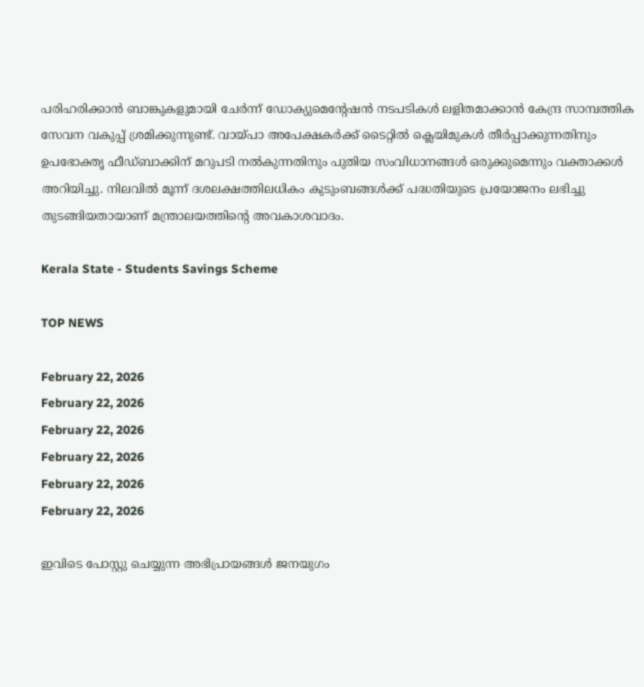പരിഹരിക്കാൻ ബാങ്കുകളുമായി ചേർന്ന് ഡോക്യുമെന്റേഷൻ നടപടികൾ ലളിതമാക്കാൻ കേന്ദ്ര സാമ്പത്തിക സേവന വകുപ്പ് ശ്രമിക്കുന്നുണ്ട്. വായ്പാ അപേക്ഷകർക്ക് ടൈറ്റിൽ ക്ലെയിമുകൾ തീർപ്പാക്കുന്നതിനും ഉപഭോക്തൃ ഫീഡ്‌ബാക്കിന് മറുപടി നൽകുന്നതിനും പുതിയ സംവിധാനങ്ങൾ ഒരുക്കുമെന്നും വക്താക്കൾ അറിയിച്ചു. നിലവിൽ മൂന്ന് ദശലക്ഷത്തിലധികം കുടുംബങ്ങൾക്ക് പദ്ധതിയുടെ പ്രയോജനം ലഭിച്ചു തുടങ്ങിയതായാണ് മന്ത്രാലയത്തിന്റെ അവകാശവാദം.

Kerala State - Students Savings Scheme

TOP NEWS

February 22, 2026
February 22, 2026
February 22, 2026
February 22, 2026
February 22, 2026
February 22, 2026

ഇവിടെ പോസ്റ്റു ചെയ്യുന്ന അഭിപ്രായങ്ങള്‍ ജനയുഗം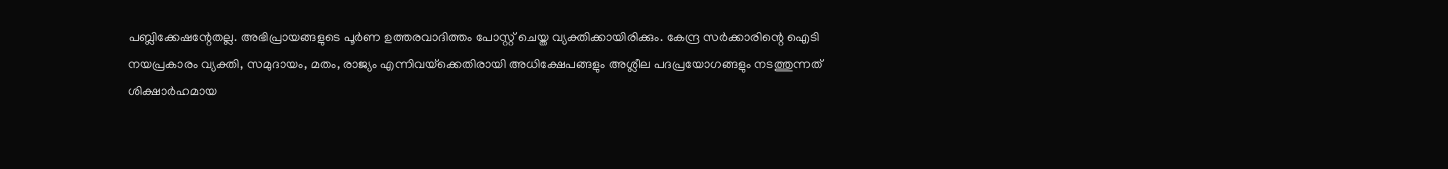പബ്ലിക്കേഷന്റേതല്ല. അഭിപ്രായങ്ങളുടെ പൂര്‍ണ ഉത്തരവാദിത്തം പോസ്റ്റ് ചെയ്ത വ്യക്തിക്കായിരിക്കും. കേന്ദ്ര സര്‍ക്കാരിന്റെ ഐടി നയപ്രകാരം വ്യക്തി, സമുദായം, മതം, രാജ്യം എന്നിവയ്‌ക്കെതിരായി അധിക്ഷേപങ്ങളും അശ്ലീല പദപ്രയോഗങ്ങളും നടത്തുന്നത് ശിക്ഷാര്‍ഹമായ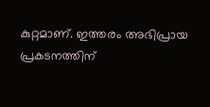കുറ്റമാണ്. ഇത്തരം അഭിപ്രായ പ്രകടനത്തിന്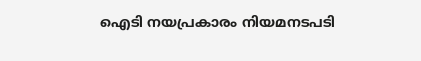ഐടി നയപ്രകാരം നിയമനടപടി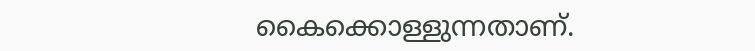കൈക്കൊള്ളുന്നതാണ്.